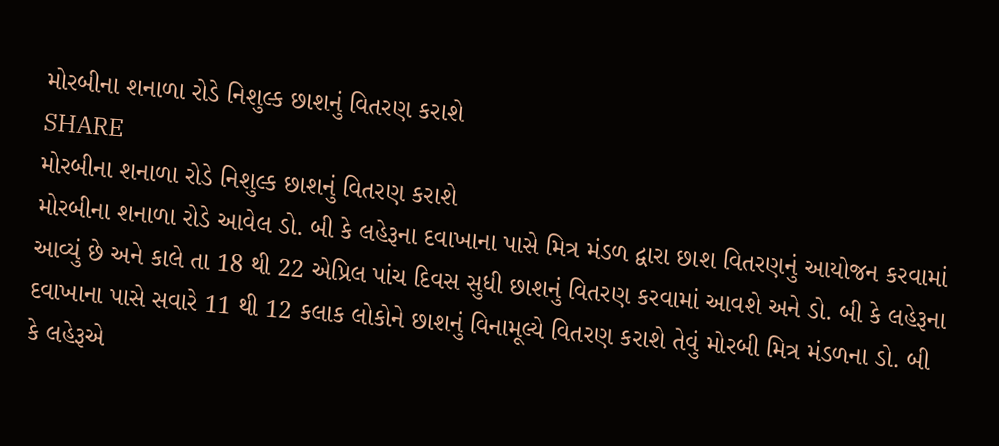મોરબીના શનાળા રોડે નિશુલ્ક છાશનું વિતરણ કરાશે
SHARE
મોરબીના શનાળા રોડે નિશુલ્ક છાશનું વિતરણ કરાશે
મોરબીના શનાળા રોડે આવેલ ડો. બી કે લહેરૂના દવાખાના પાસે મિત્ર મંડળ દ્વારા છાશ વિતરણનું આયોજન કરવામાં આવ્યું છે અને કાલે તા 18 થી 22 એપ્રિલ પાંચ દિવસ સુધી છાશનું વિતરણ કરવામાં આવશે અને ડો. બી કે લહેરૂના દવાખાના પાસે સવારે 11 થી 12 કલાક લોકોને છાશનું વિનામૂલ્યે વિતરણ કરાશે તેવું મોરબી મિત્ર મંડળના ડો. બી કે લહેરૂએ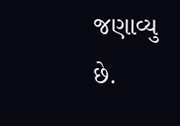જણાવ્યુ છે.